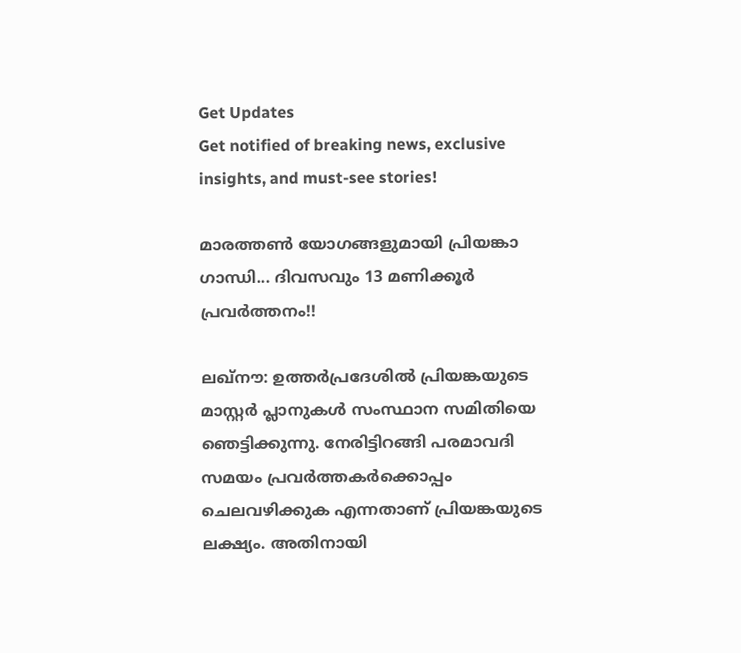Get Updates
Get notified of breaking news, exclusive insights, and must-see stories!

മാരത്തണ്‍ യോഗങ്ങളുമായി പ്രിയങ്കാ ഗാന്ധി... ദിവസവും 13 മണിക്കൂര്‍ പ്രവര്‍ത്തനം!!

ലഖ്‌നൗ: ഉത്തര്‍പ്രദേശില്‍ പ്രിയങ്കയുടെ മാസ്റ്റര്‍ പ്ലാനുകള്‍ സംസ്ഥാന സമിതിയെ ഞെട്ടിക്കുന്നു. നേരിട്ടിറങ്ങി പരമാവദി സമയം പ്രവര്‍ത്തകര്‍ക്കൊപ്പം ചെലവഴിക്കുക എന്നതാണ് പ്രിയങ്കയുടെ ലക്ഷ്യം. അതിനായി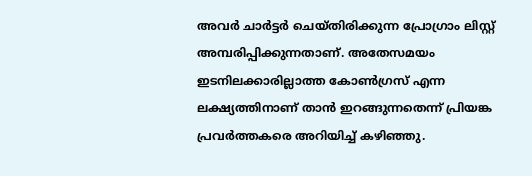അവര്‍ ചാര്‍ട്ടര്‍ ചെയ്തിരിക്കുന്ന പ്രോഗ്രാം ലിസ്റ്റ് അമ്പരിപ്പിക്കുന്നതാണ്. അതേസമയം ഇടനിലക്കാരില്ലാത്ത കോണ്‍ഗ്രസ് എന്ന ലക്ഷ്യത്തിനാണ് താന്‍ ഇറങ്ങുന്നതെന്ന് പ്രിയങ്ക പ്രവര്‍ത്തകരെ അറിയിച്ച് കഴിഞ്ഞു.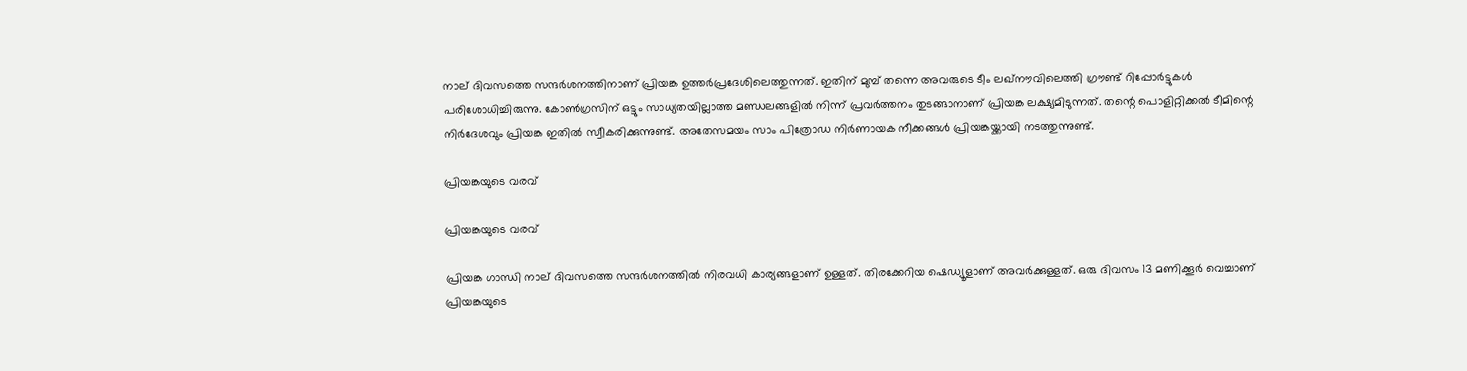നാല് ദിവസത്തെ സന്ദര്‍ശനത്തിനാണ് പ്രിയങ്ക ഉത്തര്‍പ്രദേശിലെത്തുന്നത്. ഇതിന് മുമ്പ് തന്നെ അവരുടെ ടീം ലഖ്‌നൗവിലെത്തി ഗ്രൗണ്ട് റിപ്പോര്‍ട്ടുകള്‍ പരിശോധിച്ചിരുന്നു. കോണ്‍ഗ്രസിന് ഒട്ടും സാധ്യതയില്ലാത്ത മണ്ഡലങ്ങളില്‍ നിന്ന് പ്രവര്‍ത്തനം തുടങ്ങാനാണ് പ്രിയങ്ക ലക്ഷ്യമിടുന്നത്. തന്റെ പൊളിറ്റിക്കല്‍ ടീമിന്റെ നിര്‍ദേശവും പ്രിയങ്ക ഇതില്‍ സ്വീകരിക്കുന്നുണ്ട്. അതേസമയം സാം പിത്രോഡ നിര്‍ണായക നീക്കങ്ങള്‍ പ്രിയങ്കയ്ക്കായി നടത്തുന്നുണ്ട്.

പ്രിയങ്കയുടെ വരവ്

പ്രിയങ്കയുടെ വരവ്

പ്രിയങ്ക ഗാന്ധി നാല് ദിവസത്തെ സന്ദര്‍ശനത്തില്‍ നിരവധി കാര്യങ്ങളാണ് ഉള്ളത്. തിരക്കേറിയ ഷെഡ്യൂളാണ് അവര്‍ക്കുള്ളത്. ഒരു ദിവസം 13 മണിക്കൂര്‍ വെച്ചാണ് പ്രിയങ്കയുടെ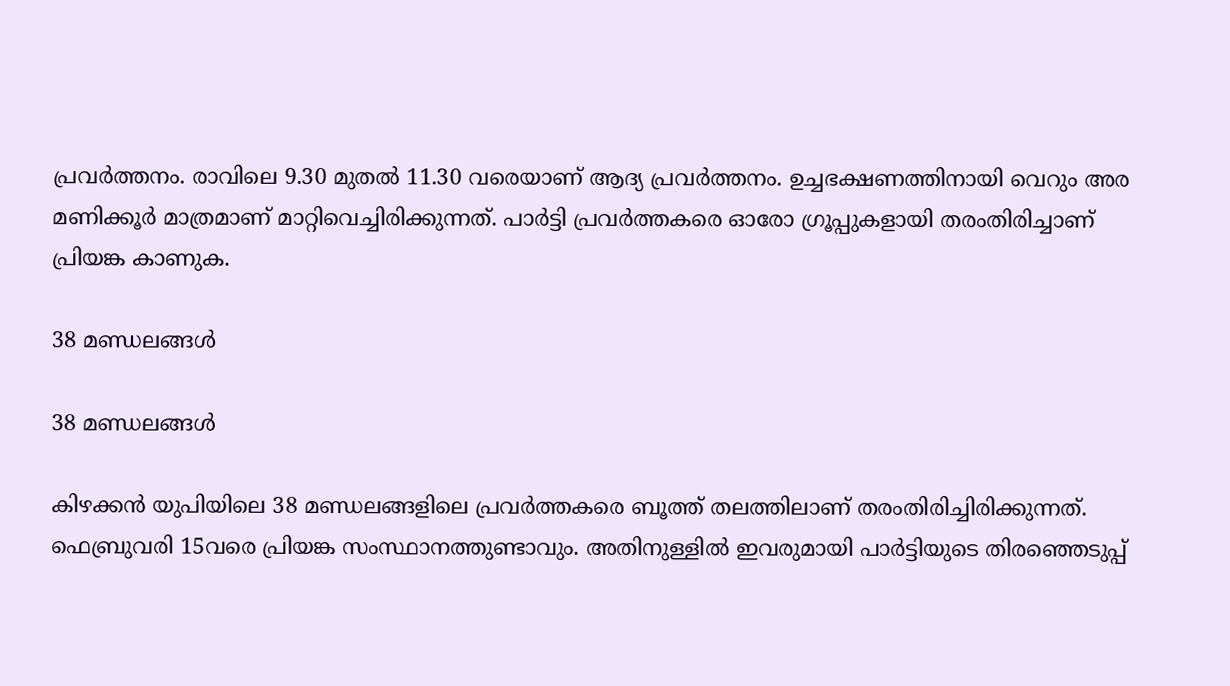പ്രവര്‍ത്തനം. രാവിലെ 9.30 മുതല്‍ 11.30 വരെയാണ് ആദ്യ പ്രവര്‍ത്തനം. ഉച്ചഭക്ഷണത്തിനായി വെറും അര മണിക്കൂര്‍ മാത്രമാണ് മാറ്റിവെച്ചിരിക്കുന്നത്. പാര്‍ട്ടി പ്രവര്‍ത്തകരെ ഓരോ ഗ്രൂപ്പുകളായി തരംതിരിച്ചാണ് പ്രിയങ്ക കാണുക.

38 മണ്ഡലങ്ങള്‍

38 മണ്ഡലങ്ങള്‍

കിഴക്കന്‍ യുപിയിലെ 38 മണ്ഡലങ്ങളിലെ പ്രവര്‍ത്തകരെ ബൂത്ത് തലത്തിലാണ് തരംതിരിച്ചിരിക്കുന്നത്. ഫെബ്രുവരി 15വരെ പ്രിയങ്ക സംസ്ഥാനത്തുണ്ടാവും. അതിനുള്ളില്‍ ഇവരുമായി പാര്‍ട്ടിയുടെ തിരഞ്ഞെടുപ്പ്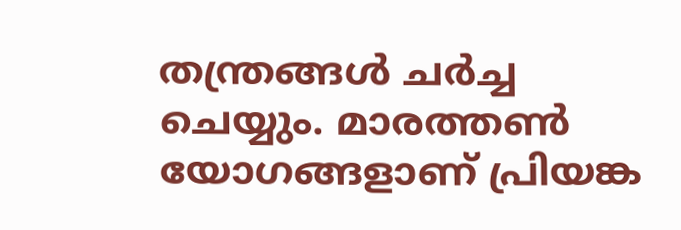തന്ത്രങ്ങള്‍ ചര്‍ച്ച ചെയ്യും. മാരത്തണ്‍ യോഗങ്ങളാണ് പ്രിയങ്ക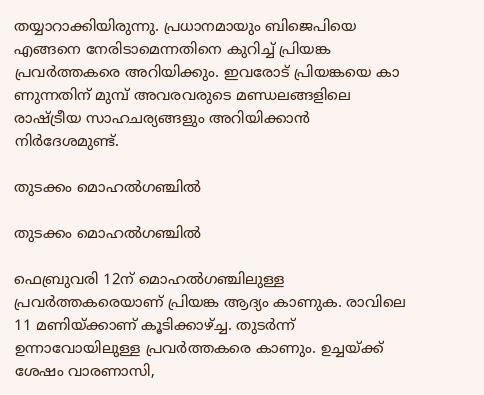തയ്യാറാക്കിയിരുന്നു. പ്രധാനമായും ബിജെപിയെ എങ്ങനെ നേരിടാമെന്നതിനെ കുറിച്ച് പ്രിയങ്ക പ്രവര്‍ത്തകരെ അറിയിക്കും. ഇവരോട് പ്രിയങ്കയെ കാ ണുന്നതിന് മുമ്പ് അവരവരുടെ മണ്ഡലങ്ങളിലെ രാഷ്ട്രീയ സാഹചര്യങ്ങളും അറിയിക്കാന്‍ നിര്‍ദേശമുണ്ട്.

തുടക്കം മൊഹല്‍ഗഞ്ചില്‍

തുടക്കം മൊഹല്‍ഗഞ്ചില്‍

ഫെബ്രുവരി 12ന് മൊഹല്‍ഗഞ്ചിലുള്ള പ്രവര്‍ത്തകരെയാണ് പ്രിയങ്ക ആദ്യം കാണുക. രാവിലെ 11 മണിയ്ക്കാണ് കൂടിക്കാഴ്ച്ച. തുടര്‍ന്ന് ഉന്നാവോയിലുള്ള പ്രവര്‍ത്തകരെ കാണും. ഉച്ചയ്ക്ക് ശേഷം വാരണാസി,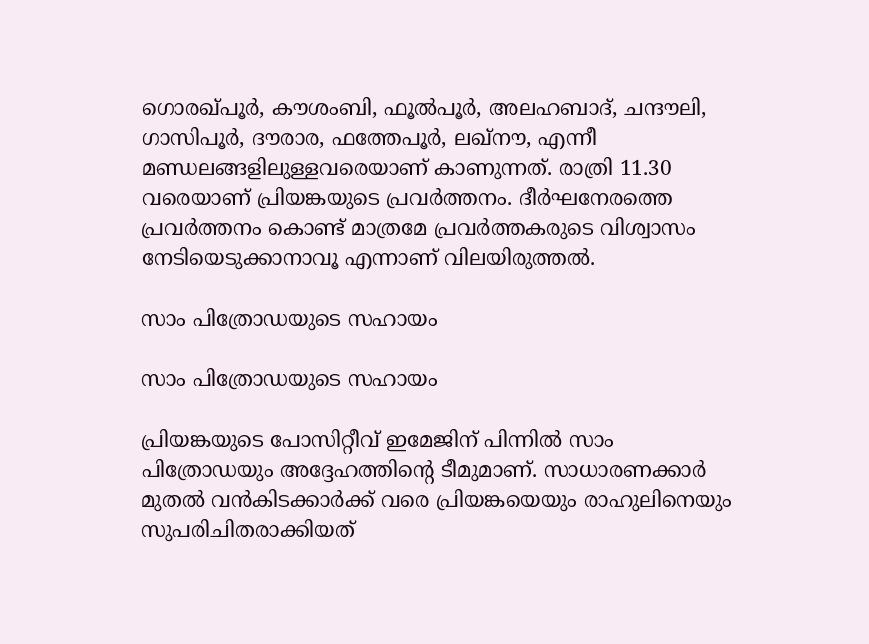ഗൊരഖ്പൂര്‍, കൗശംബി, ഫൂല്‍പൂര്‍, അലഹബാദ്, ചന്ദൗലി, ഗാസിപൂര്‍, ദൗരാര, ഫത്തേപൂര്‍, ലഖ്‌നൗ, എന്നീ മണ്ഡലങ്ങളിലുള്ളവരെയാണ് കാണുന്നത്. രാത്രി 11.30 വരെയാണ് പ്രിയങ്കയുടെ പ്രവര്‍ത്തനം. ദീര്‍ഘനേരത്തെ പ്രവര്‍ത്തനം കൊണ്ട് മാത്രമേ പ്രവര്‍ത്തകരുടെ വിശ്വാസം നേടിയെടുക്കാനാവൂ എന്നാണ് വിലയിരുത്തല്‍.

സാം പിത്രോഡയുടെ സഹായം

സാം പിത്രോഡയുടെ സഹായം

പ്രിയങ്കയുടെ പോസിറ്റീവ് ഇമേജിന് പിന്നില്‍ സാം പിത്രോഡയും അദ്ദേഹത്തിന്റെ ടീമുമാണ്. സാധാരണക്കാര്‍ മുതല്‍ വന്‍കിടക്കാര്‍ക്ക് വരെ പ്രിയങ്കയെയും രാഹുലിനെയും സുപരിചിതരാക്കിയത്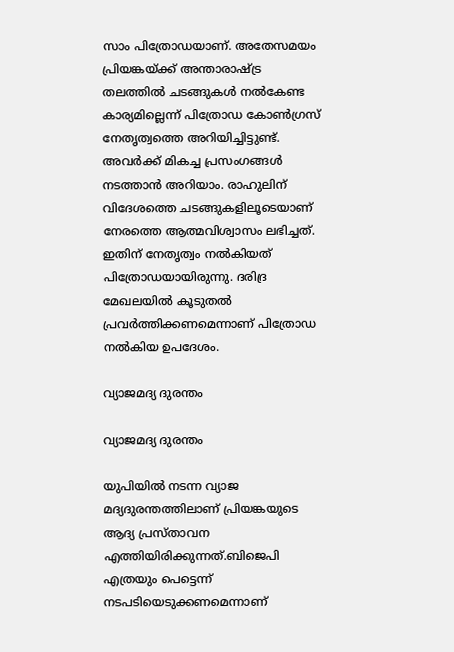സാം പിത്രോഡയാണ്. അതേസമയം പ്രിയങ്കയ്ക്ക് അന്താരാഷ്ട്ര തലത്തില്‍ ചടങ്ങുകള്‍ നല്‍കേണ്ട കാര്യമില്ലെന്ന് പിത്രോഡ കോണ്‍ഗ്രസ് നേതൃത്വത്തെ അറിയിച്ചിട്ടുണ്ട്. അവര്‍ക്ക് മികച്ച പ്രസംഗങ്ങള്‍ നടത്താന്‍ അറിയാം. രാഹുലിന് വിദേശത്തെ ചടങ്ങുകളിലൂടെയാണ് നേരത്തെ ആത്മവിശ്വാസം ലഭിച്ചത്. ഇതിന് നേതൃത്വം നല്‍കിയത് പിത്രോഡയായിരുന്നു. ദരിദ്ര മേഖലയില്‍ കൂടുതല്‍ പ്രവര്‍ത്തിക്കണമെന്നാണ് പിത്രോഡ നല്‍കിയ ഉപദേശം.

വ്യാജമദ്യ ദുരന്തം

വ്യാജമദ്യ ദുരന്തം

യുപിയില്‍ നടന്ന വ്യാജ മദ്യദുരന്തത്തിലാണ് പ്രിയങ്കയുടെ ആദ്യ പ്രസ്താവന എത്തിയിരിക്കുന്നത്.ബിജെപി എത്രയും പെട്ടെന്ന് നടപടിയെടുക്കണമെന്നാണ്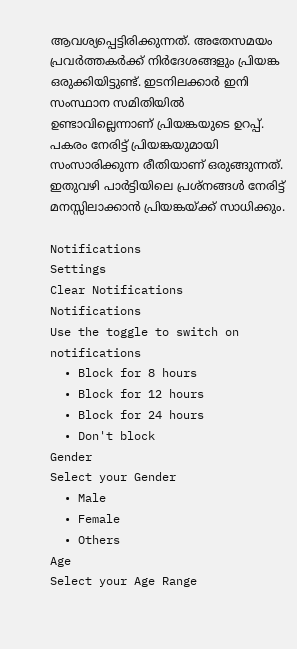ആവശ്യപ്പെട്ടിരിക്കുന്നത്. അതേസമയം പ്രവര്‍ത്തകര്‍ക്ക് നിര്‍ദേശങ്ങളും പ്രിയങ്ക ഒരുക്കിയിട്ടുണ്ട്. ഇടനിലക്കാര്‍ ഇനി സംസ്ഥാന സമിതിയില്‍ ഉണ്ടാവില്ലെന്നാണ് പ്രിയങ്കയുടെ ഉറപ്പ്. പകരം നേരിട്ട് പ്രിയങ്കയുമായി സംസാരിക്കുന്ന രീതിയാണ് ഒരുങ്ങുന്നത്. ഇതുവഴി പാര്‍ട്ടിയിലെ പ്രശ്‌നങ്ങള്‍ നേരിട്ട് മനസ്സിലാക്കാന്‍ പ്രിയങ്കയ്ക്ക് സാധിക്കും.

Notifications
Settings
Clear Notifications
Notifications
Use the toggle to switch on notifications
  • Block for 8 hours
  • Block for 12 hours
  • Block for 24 hours
  • Don't block
Gender
Select your Gender
  • Male
  • Female
  • Others
Age
Select your Age Range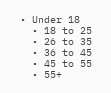• Under 18
  • 18 to 25
  • 26 to 35
  • 36 to 45
  • 45 to 55
  • 55+